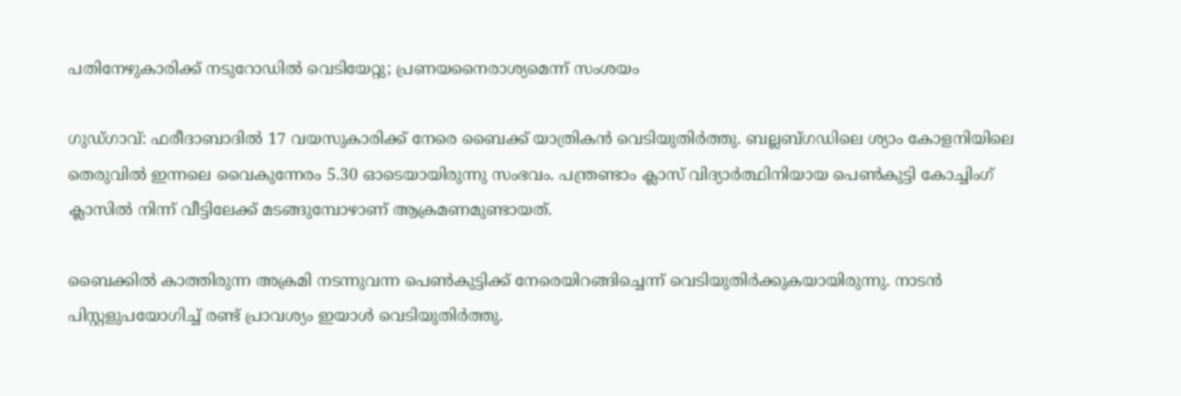പതിനേഴുകാരിക്ക് നടുറോഡിൽ വെടിയേറ്റു; പ്രണയനൈരാശ്യമെന്ന് സംശയം

ഗുഡ്ഗാവ്: ഫരീദാബാദിൽ 17 വയസുകാരിക്ക് നേരെ ബൈക്ക് യാത്രികൻ വെടിയുതിർത്തു. ബല്ലബ്ഗഡിലെ ശ്യാം കോളനിയിലെ തെരുവിൽ ഇന്നലെ വൈകുന്നേരം 5.30 ഓടെയായിരുന്നു സംഭവം. പന്ത്രണ്ടാം ക്ലാസ് വിദ്യാർത്ഥിനിയായ പെൺകുട്ടി കോച്ചിംഗ് ക്ലാസിൽ നിന്ന് വീട്ടിലേക്ക് മടങ്ങുമ്പോഴാണ് ആക്രമണമുണ്ടായത്.

ബൈക്കിൽ കാത്തിരുന്ന അക്രമി നടന്നുവന്ന പെൺകുട്ടിക്ക് നേരെയിറങ്ങിച്ചെന്ന് വെടിയുതിർക്കുകയായിരുന്നു. നാടൻ പിസ്റ്റളുപയോഗിച്ച് രണ്ട് പ്രാവശ്യം ഇയാൾ വെടിയുതിർത്തു.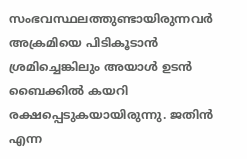സംഭവസ്ഥലത്തുണ്ടായിരുന്നവർ അക്രമിയെ പിടികൂടാൻ ശ്രമിച്ചെങ്കിലും അയാൾ ഉടൻ ബൈക്കിൽ കയറി രക്ഷപ്പെടുകയായിരുന്നു. ജതിൻ എന്ന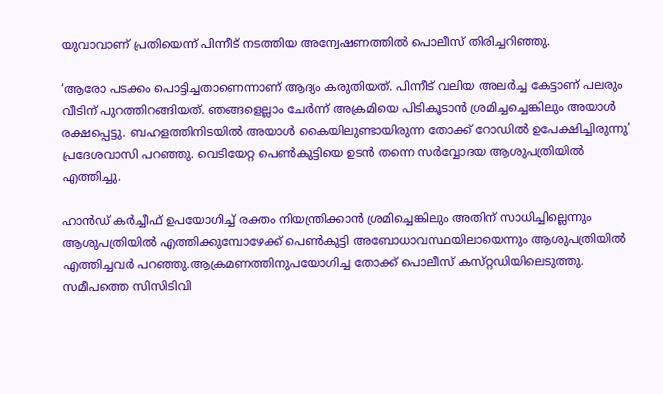യുവാവാണ് പ്രതിയെന്ന് പിന്നീട് നടത്തിയ അന്വേഷണത്തിൽ പൊലീസ് തിരിച്ചറിഞ്ഞു.

‘ആരോ പടക്കം പൊട്ടിച്ചതാണെന്നാണ് ആദ്യം കരുതിയത്. പിന്നീട് വലിയ അലർച്ച കേട്ടാണ് പലരും വീടിന് പുറത്തിറങ്ങിയത്. ഞങ്ങളെല്ലാം ചേർന്ന് അക്രമിയെ പിടികൂടാൻ ശ്രമിച്ചച്ചെങ്കിലും അയാൾ രക്ഷപ്പെട്ടു. ബഹളത്തിനിടയിൽ അയാൾ കൈയിലുണ്ടായിരുന്ന തോക്ക് റോഡിൽ ഉപേക്ഷിച്ചിരുന്നു’ പ്രദേശവാസി പറഞ്ഞു. വെടിയേറ്റ പെൺകുട്ടിയെ ഉടൻ തന്നെ സർവ്വോദയ ആശുപത്രിയിൽ എത്തിച്ചു.

ഹാൻഡ് കർച്ചീഫ് ഉപയോഗിച്ച് രക്തം നിയന്ത്രിക്കാൻ ശ്രമിച്ചെങ്കിലും അതിന് സാധിച്ചില്ലെന്നും ആശുപത്രിയിൽ എത്തിക്കുമ്പോഴേക്ക് പെൺകുട്ടി അബോധാവസ്ഥയിലായെന്നും ആശുപത്രിയിൽ എത്തിച്ചവർ പറഞ്ഞു.ആക്രമണത്തിനുപയോഗിച്ച തോക്ക് പൊലീസ് കസ്‌റ്റഡിയിലെടുത്തു. സമീപത്തെ സിസിടിവി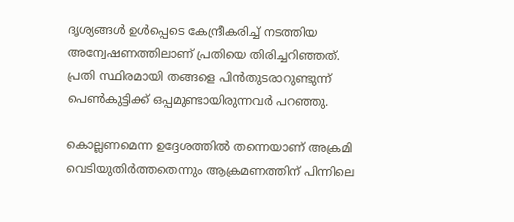ദൃശ്യങ്ങൾ ഉൾപ്പെടെ കേന്ദ്രീകരിച്ച് നടത്തിയ അന്വേഷണത്തിലാണ് പ്രതിയെ തിരിച്ചറിഞ്ഞത്. പ്രതി സ്ഥിരമായി തങ്ങളെ പിൻതുടരാറുണ്ടുന്ന് പെൺകുട്ടിക്ക് ഒപ്പമുണ്ടായിരുന്നവർ പറഞ്ഞു.

കൊല്ലണമെന്ന ഉദ്ദേശത്തിൽ തന്നെയാണ് അക്രമി വെടിയുതിർത്തതെന്നും ആക്രമണത്തിന് പിന്നിലെ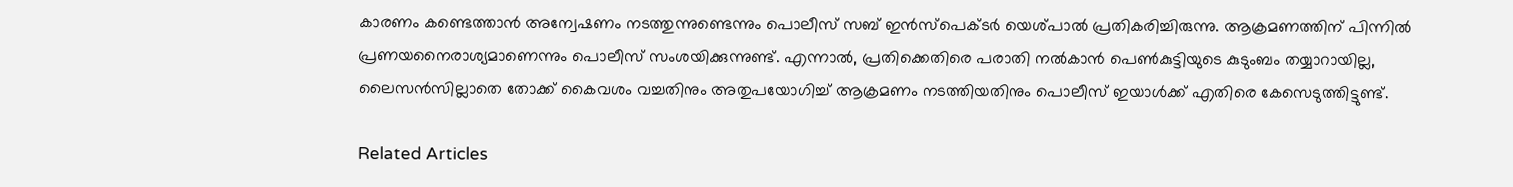കാരണം കണ്ടെത്താൻ അന്വേഷണം നടത്തുന്നുണ്ടെന്നും പൊലീസ് സബ് ഇൻസ്‌പെക്‌ടർ യെശ്പാൽ പ്രതികരിച്ചിരുന്നു. ആക്രമണത്തിന് പിന്നിൽ പ്രണയനൈരാശ്യമാണെന്നും പൊലീസ് സംശയിക്കുന്നുണ്ട്. എന്നാൽ, പ്രതിക്കെതിരെ പരാതി നൽകാൻ പെൺകുട്ടിയുടെ കുടുംബം തയ്യാറായില്ല, ലൈസൻസില്ലാതെ തോക്ക് കൈവശം വച്ചതിനും അതുപയോഗിച്ച് ആക്രമണം നടത്തിയതിനും പൊലീസ് ഇയാൾക്ക് എതിരെ കേസെടുത്തിട്ടുണ്ട്.

Related Articles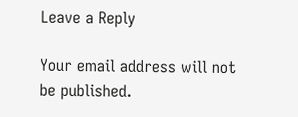Leave a Reply

Your email address will not be published.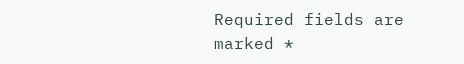Required fields are marked *